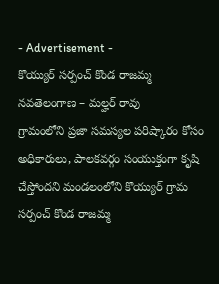- Advertisement -
కొయ్యుర్ సర్పంచ్ కొండ రాజమ్మ
నవతెలంగాణ – మల్హర్ రావు
గ్రామంలోని ప్రజా సమస్యల పరిష్కారం కోసం అధికారులు, పాలకవర్గం సంయుక్తంగా కృషి చేస్తోందని మండలంలోని కొయ్యుర్ గ్రామ సర్పంచ్ కొండ రాజమ్మ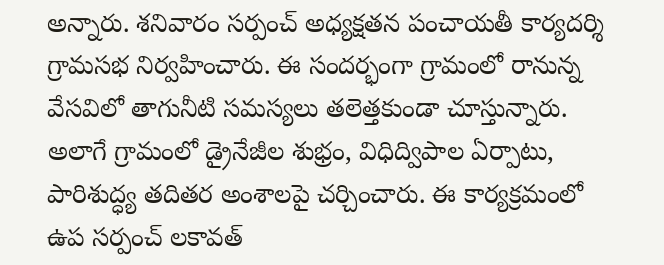అన్నారు. శనివారం సర్పంచ్ అధ్యక్షతన పంచాయతీ కార్యదర్శి గ్రామసభ నిర్వహించారు. ఈ సందర్భంగా గ్రామంలో రానున్న వేసవిలో తాగునీటి సమస్యలు తలెత్తకుండా చూస్తున్నారు. అలాగే గ్రామంలో డ్రైనేజీల శుభ్రం, విధిద్విపాల ఏర్పాటు, పారిశుద్ధ్య తదితర అంశాలపై చర్చించారు. ఈ కార్యక్రమంలో ఉప సర్పంచ్ లకావత్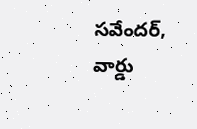సవేందర్, వార్డు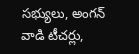సభ్యులు, అంగన్ వాడి టీచర్లు,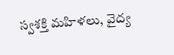స్వశక్తి మహిళలు, వైద్య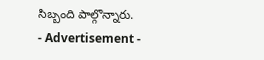సిబ్బంది పాల్గొన్నారు.
- Advertisement -